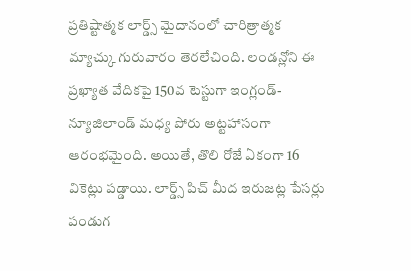ప్రతిష్టాత్మక లార్డ్స్ మైదానంలో చారిత్రాత్మక మ్యాచ్కు గురువారం తెరలేచింది. లండన్లోని ఈ ప్రఖ్యాత వేదికపై 150వ టెస్టుగా ఇంగ్లండ్- న్యూజిలాండ్ మధ్య పోరు అట్టహాసంగా ఆరంభమైంది. అయితే, తొలి రోజే ఏకంగా 16 వికెట్లు పడ్డాయి. లార్డ్స్ పిచ్ మీద ఇరుజట్ల పేసర్లు పండుగ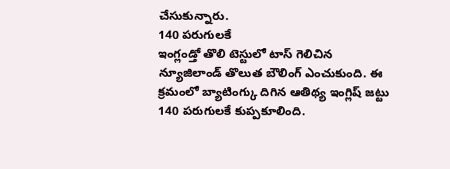చేసుకున్నారు.
140 పరుగులకే
ఇంగ్లండ్తో తొలి టెస్టులో టాస్ గెలిచిన న్యూజిలాండ్ తొలుత బౌలింగ్ ఎంచుకుంది. ఈ క్రమంలో బ్యాటింగ్కు దిగిన ఆతిథ్య ఇంగ్లిష్ జట్టు 140 పరుగులకే కుప్పకూలింది.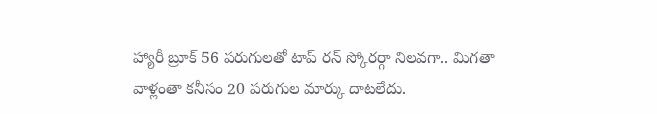హ్యారీ బ్రూక్ 56 పరుగులతో టాప్ రన్ స్కోరర్గా నిలవగా.. మిగతా వాళ్లంతా కనీసం 20 పరుగుల మార్కు దాటలేదు.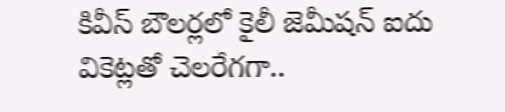కివీస్ బౌలర్లలో కైలీ జెమీషన్ ఐదు వికెట్లతో చెలరేగగా..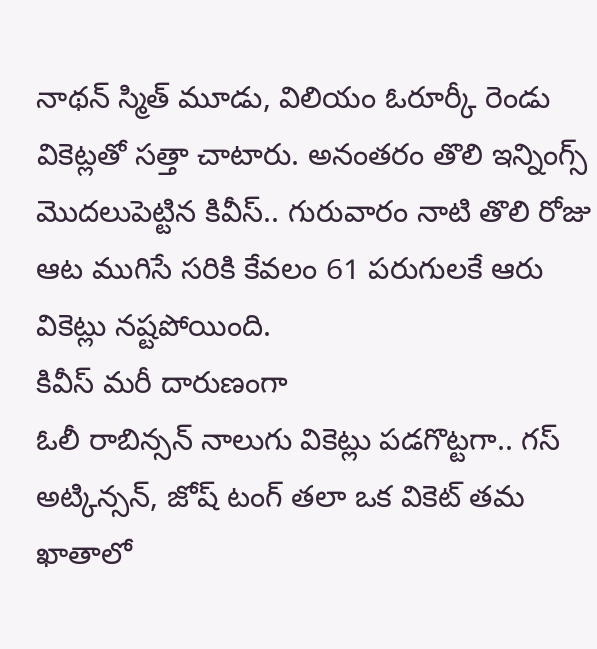నాథన్ స్మిత్ మూడు, విలియం ఓరూర్కీ రెండు వికెట్లతో సత్తా చాటారు. అనంతరం తొలి ఇన్నింగ్స్ మొదలుపెట్టిన కివీస్.. గురువారం నాటి తొలి రోజు ఆట ముగిసే సరికి కేవలం 61 పరుగులకే ఆరు వికెట్లు నష్టపోయింది.
కివీస్ మరీ దారుణంగా
ఓలీ రాబిన్సన్ నాలుగు వికెట్లు పడగొట్టగా.. గస్ అట్కిన్సన్, జోష్ టంగ్ తలా ఒక వికెట్ తమ ఖాతాలో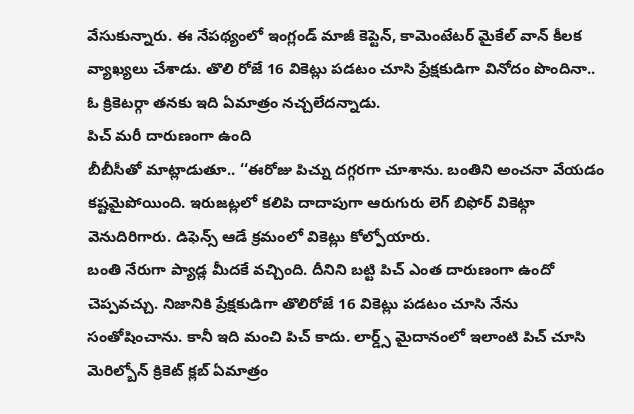వేసుకున్నారు. ఈ నేపథ్యంలో ఇంగ్లండ్ మాజీ కెప్టెన్, కామెంటేటర్ మైకేల్ వాన్ కీలక వ్యాఖ్యలు చేశాడు. తొలి రోజే 16 వికెట్లు పడటం చూసి ప్రేక్షకుడిగా వినోదం పొందినా.. ఓ క్రికెటర్గా తనకు ఇది ఏమాత్రం నచ్చలేదన్నాడు.
పిచ్ మరీ దారుణంగా ఉంది
బీబీసీతో మాట్లాడుతూ.. ‘‘ఈరోజు పిచ్ను దగ్గరగా చూశాను. బంతిని అంచనా వేయడం కష్టమైపోయింది. ఇరుజట్లలో కలిపి దాదాపుగా ఆరుగురు లెగ్ బిఫోర్ వికెట్గా వెనుదిరిగారు. డిఫెన్స్ ఆడే క్రమంలో వికెట్లు కోల్పోయారు.
బంతి నేరుగా ప్యాడ్ల మీదకే వచ్చింది. దీనిని బట్టి పిచ్ ఎంత దారుణంగా ఉందో చెప్పవచ్చు. నిజానికి ప్రేక్షకుడిగా తొలిరోజే 16 వికెట్లు పడటం చూసి నేను సంతోషించాను. కానీ ఇది మంచి పిచ్ కాదు. లార్డ్స్ మైదానంలో ఇలాంటి పిచ్ చూసి మెరిల్బోన్ క్రికెట్ క్లబ్ ఏమాత్రం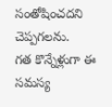సంతోషించదని చెప్పగలను.
గత కొన్నేళ్లుగా ఈ సమస్య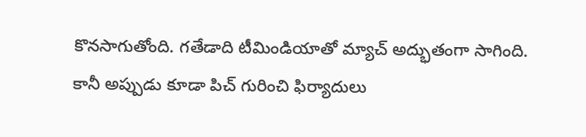కొనసాగుతోంది. గతేడాది టీమిండియాతో మ్యాచ్ అద్భుతంగా సాగింది. కానీ అప్పుడు కూడా పిచ్ గురించి ఫిర్యాదులు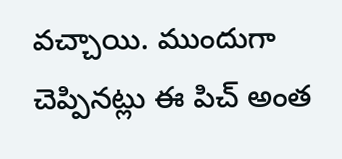వచ్చాయి. ముందుగా చెప్పినట్లు ఈ పిచ్ అంత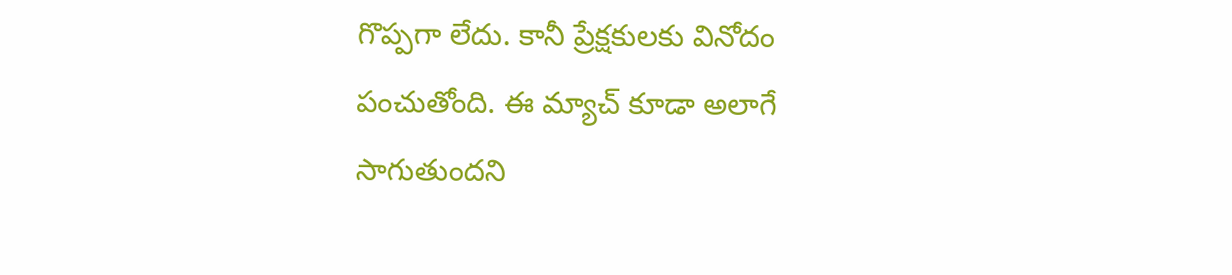గొప్పగా లేదు. కానీ ప్రేక్షకులకు వినోదం పంచుతోంది. ఈ మ్యాచ్ కూడా అలాగే సాగుతుందని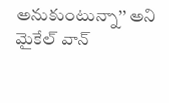అనుకుంటున్నా’’ అని మైకేల్ వాన్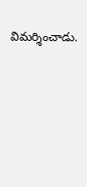విమర్శించాడు.